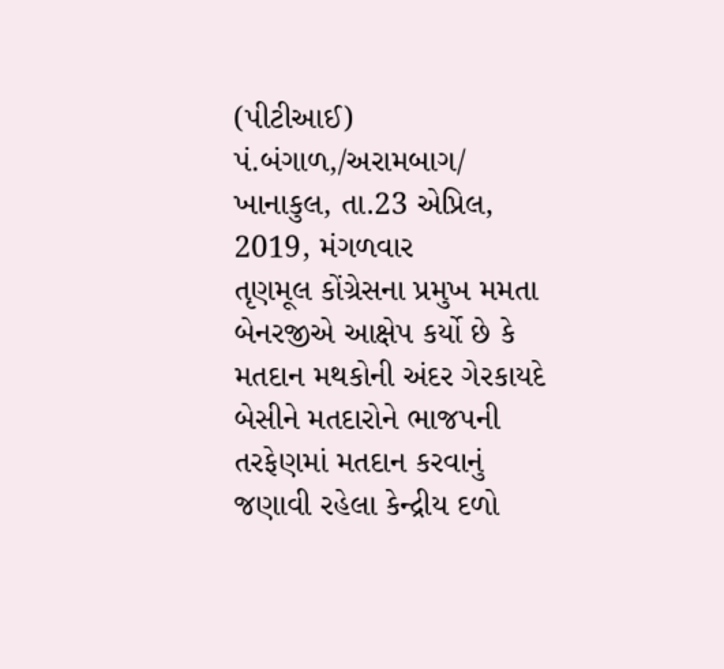(પીટીઆઈ) પં.બંગાળ,/અરામબાગ/ ખાનાકુલ, તા.23 એપ્રિલ, 2019, મંગળવાર
તૃણમૂલ કોંગ્રેસના પ્રમુખ મમતા બેનરજીએ આક્ષેપ કર્યો છે કે મતદાન મથકોની અંદર ગેરકાયદે બેસીને મતદારોને ભાજપની તરફેણમાં મતદાન કરવાનું જણાવી રહેલા કેન્દ્રીય દળો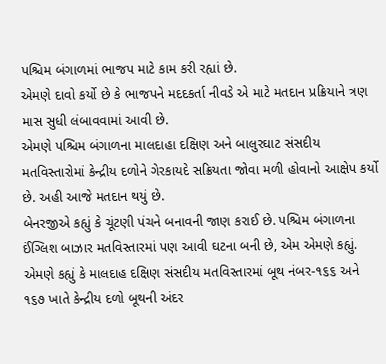પશ્ચિમ બંગાળમાં ભાજપ માટે કામ કરી રહ્યાં છે.
એમણે દાવો કર્યો છે કે ભાજપને મદદકર્તા નીવડે એ માટે મતદાન પ્રક્રિયાને ત્રણ માસ સુધી લંબાવવામાં આવી છે.
એમણે પશ્ચિમ બંગાળના માલદાહા દક્ષિણ અને બાલુરઘાટ સંસદીય મતવિસ્તારોમાં કેન્દ્રીય દળોને ગેરકાયદે સક્રિયતા જોવા મળી હોવાનો આક્ષેપ કર્યો છે. અહી આજે મતદાન થયું છે.
બેનરજીએ કહ્યું કે ચૂંટણી પંચને બનાવની જાણ કરાઈ છે. પશ્ચિમ બંગાળના ઈંગ્લિશ બાઝાર મતવિસ્તારમાં પણ આવી ઘટના બની છે, એમ એમણે કહ્યું.
એમણે કહ્યું કે માલદાહ દક્ષિણ સંસદીય મતવિસ્તારમાં બૂથ નંબર-૧૬૬ અને ૧૬૭ ખાતે કેન્દ્રીય દળો બૂથની અંદર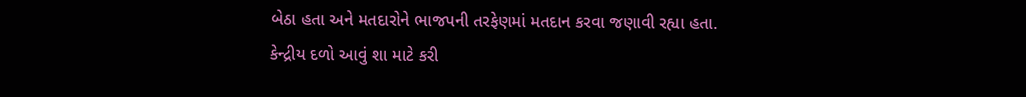બેઠા હતા અને મતદારોને ભાજપની તરફેણમાં મતદાન કરવા જણાવી રહ્યા હતા.
કેન્દ્રીય દળો આવું શા માટે કરી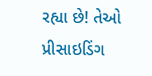રહ્યા છે! તેઓ પ્રીસાઇડિંગ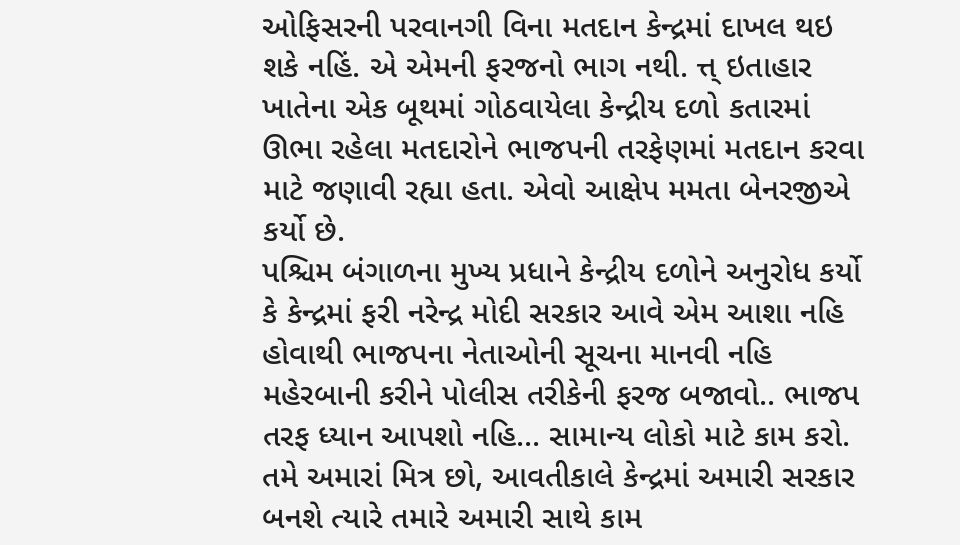ઓફિસરની પરવાનગી વિના મતદાન કેન્દ્રમાં દાખલ થઇ શકે નહિં. એ એમની ફરજનો ભાગ નથી. ત્ત્ ઇતાહાર ખાતેના એક બૂથમાં ગોઠવાયેલા કેન્દ્રીય દળો કતારમાં ઊભા રહેલા મતદારોને ભાજપની તરફેણમાં મતદાન કરવા માટે જણાવી રહ્યા હતા. એવો આક્ષેપ મમતા બેનરજીએ કર્યો છે.
પશ્ચિમ બંગાળના મુખ્ય પ્રધાને કેન્દ્રીય દળોને અનુરોધ કર્યો કે કેન્દ્રમાં ફરી નરેન્દ્ર મોદી સરકાર આવે એમ આશા નહિ હોવાથી ભાજપના નેતાઓની સૂચના માનવી નહિ મહેરબાની કરીને પોલીસ તરીકેની ફરજ બજાવો.. ભાજપ તરફ ધ્યાન આપશો નહિ... સામાન્ય લોકો માટે કામ કરો. તમે અમારાં મિત્ર છો, આવતીકાલે કેન્દ્રમાં અમારી સરકાર બનશે ત્યારે તમારે અમારી સાથે કામ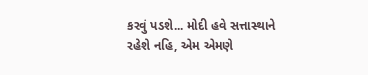કરવું પડશે... મોદી હવે સત્તાસ્થાને રહેશે નહિ, એમ એમણે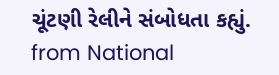ચૂંટણી રેલીને સંબોધતા કહ્યું.
from National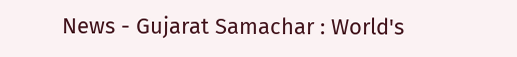News - Gujarat Samachar : World's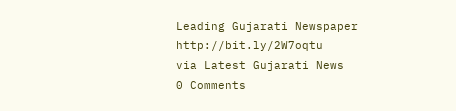Leading Gujarati Newspaper http://bit.ly/2W7oqtu
via Latest Gujarati News
0 Comments